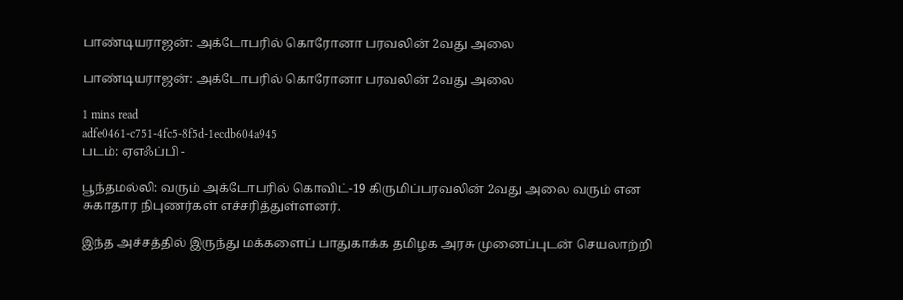பாண்டியராஜன்: அக்டோபரில் கொரோனா பரவலின் 2வது அலை

பாண்டியராஜன்: அக்டோபரில் கொரோனா பரவலின் 2வது அலை

1 mins read
adfe0461-c751-4fc5-8f5d-1ecdb604a945
படம்: ஏஎஃப்பி -

பூந்தமல்லி: வரும் அக்டோபரில் கொவிட்-19 கிருமிப்பரவலின் 2வது அலை வரும் என சுகாதார நிபுணர்கள் எச்சரித்துள்ளனர்.

இந்த அச்சத்தில் இருந்து மக்களைப் பாதுகாக்க தமிழக அரசு முனைப்புடன் செயலாற்றி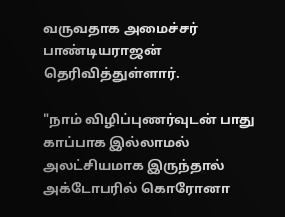வருவதாக அமைச்சர் பாண்டியராஜன் தெரிவித்துள்ளார்.

"நாம் விழிப்புணர்வுடன் பாது காப்பாக இல்லாமல் அலட்சியமாக இருந்தால் அக்டோபரில் கொரோனா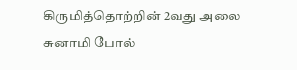கிருமித்தொற்றின் 2வது அலை சுனாமி போல்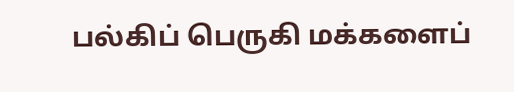பல்கிப் பெருகி மக்களைப்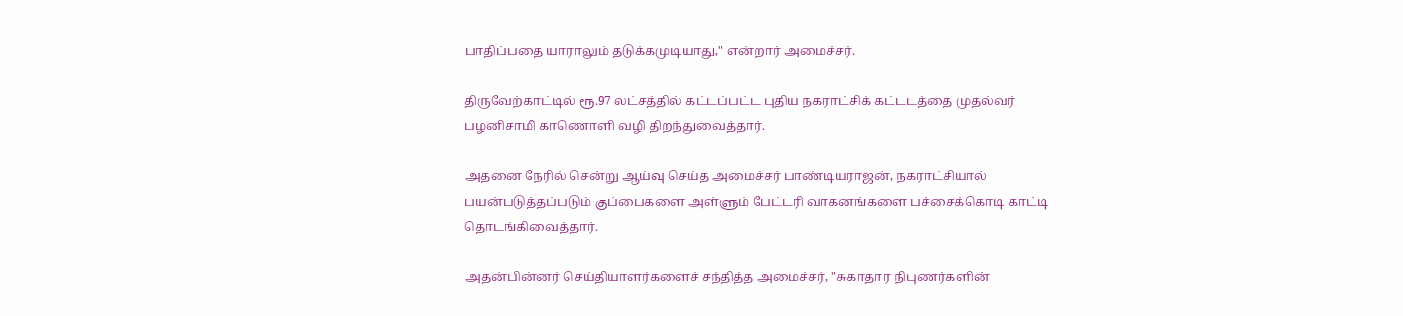பாதிப்பதை யாராலும் தடுக்கமுடியாது," என்றார் அமைச்சர்.

திருவேற்காட்டில் ரூ.97 லட்சத்தில் கட்டப்பட்ட புதிய நகராட்சிக் கட்டடத்தை முதல்வர் பழனிசாமி காணொளி வழி திறந்துவைத்தார்.

அதனை நேரில் சென்று ஆய்வு செய்த அமைச்சர் பாண்டியராஜன், நகராட்சியால் பயன்படுத்தப்படும் குப்பைகளை அள்ளும் பேட்டரி வாகனங்களை பச்சைக்கொடி காட்டி தொடங்கிவைத்தார்.

அதன்பின்னர் செய்தியாளர்களைச் சந்தித்த அமைச்சர், "சுகாதார நிபுணர்களின்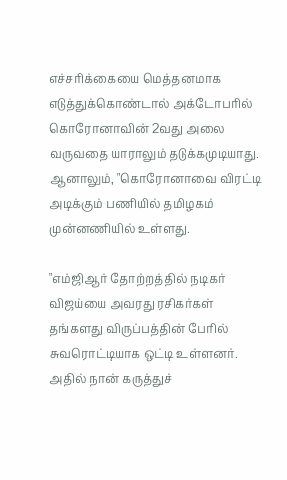எச்சரிக்கையை மெத்தனமாக எடுத்துக்கொண்டால் அக்டோபரில் கொரோனாவின் 2வது அலை வருவதை யாராலும் தடுக்கமுடியாது. ஆனாலும், "கொரோனாவை விரட்டி அடிக்கும் பணியில் தமிழகம் முன்னணியில் உள்ளது.

"எம்ஜிஆர் தோற்றத்தில் நடிகர் விஜய்யை அவரது ரசிகர்கள் தங்களது விருப்பத்தின் பேரில் சுவரொட்டியாக ஒட்டி உள்ளனர். அதில் நான் கருத்துச்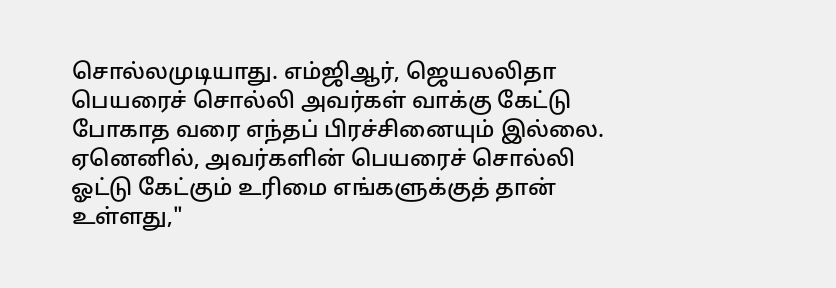சொல்லமுடியாது. எம்ஜிஆர், ஜெயலலிதா பெயரைச் சொல்லி அவர்கள் வாக்கு கேட்டு போகாத வரை எந்தப் பிரச்சினையும் இல்லை. ஏனெனில், அவர்களின் பெயரைச் சொல்லி ஓட்டு கேட்கும் உரிமை எங்களுக்குத் தான் உள்ளது,"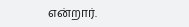என்றார்.